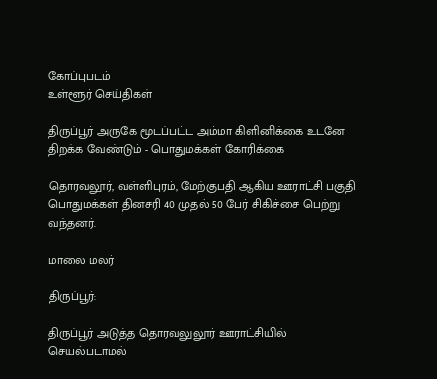கோப்புபடம்
உள்ளூர் செய்திகள்

திருப்பூர் அருகே மூடப்பட்ட அம்மா கிளினிக்கை உடனே திறக்க வேண்டும் - பொதுமக்கள் கோரிக்கை

தொரவலூர், வள்ளிபுரம், மேற்குபதி ஆகிய ஊராட்சி பகுதி பொதுமக்கள் தினசரி 40 முதல் 50 பேர் சிகிச்சை பெற்று வந்தனர்.

மாலை மலர்

திருப்பூர்:

திருப்பூர் அடுத்த தொரவலுலூர் ஊராட்சியில் செயல்படாமல்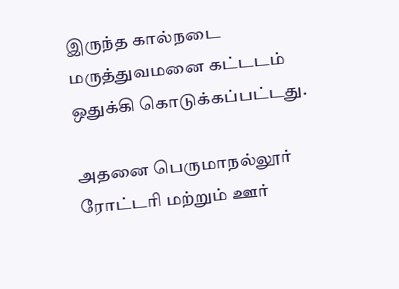இருந்த கால்நடை மருத்துவமனை கட்டடம் ஒதுக்கி கொடுக்கப்பட்டது.

அதனை பெருமாநல்லூர் ரோட்டரி மற்றும் ஊர்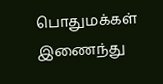பொதுமக்கள் இணைந்து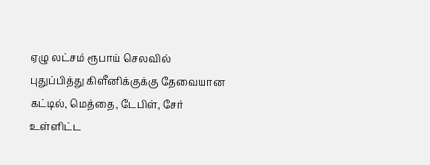ஏழு லட்சம் ரூபாய் செலவில் புதுப்பித்து கிளீனிக்குக்கு தேவையான கட்டில், மெத்தை, டேபிள், சேர் உள்ளிட்ட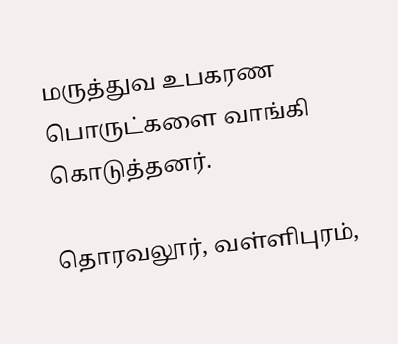மருத்துவ உபகரண பொருட்களை வாங்கி கொடுத்தனர்.

தொரவலூர், வள்ளிபுரம்,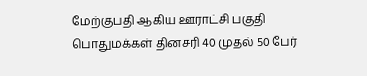மேற்குபதி ஆகிய ஊராட்சி பகுதி பொதுமக்கள் தினசரி 40 முதல் 50 பேர்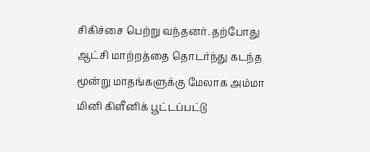சிகிச்சை பெற்று வந்தனர். தற்போது ஆட்சி மாற்றத்தை தொடர்ந்து கடந்த மூன்று மாதங்களுக்கு மேலாக அம்மா மினி கிளீனிக் பூட்டப்பட்டு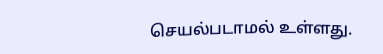செயல்படாமல் உள்ளது.